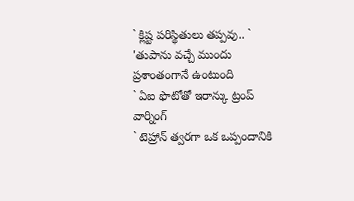` క్లిష్ట పరిస్థితులు తప్పవు.. ` 'తుపాను వచ్చే ముందు ప్రశాంతంగానే ఉంటుంది
` ఏఐ ఫొటోతో ఇరాన్కు ట్రంప్ వార్నింగ్
` టెహ్రాన్ త్వరగా ఒక ఒప్పందానికి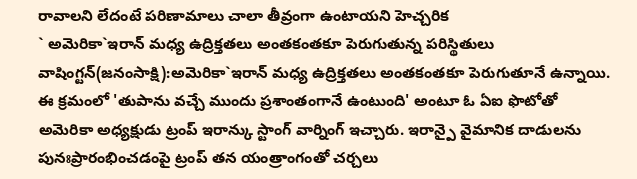రావాలని లేదంటే పరిణామాలు చాలా తీవ్రంగా ఉంటాయని హెచ్చరిక
` అమెరికా`ఇరాన్ మధ్య ఉద్రిక్తతలు అంతకంతకూ పెరుగుతున్న పరిస్థితులు
వాషింగ్టన్(జనంసాక్షి):అమెరికా`ఇరాన్ మధ్య ఉద్రిక్తతలు అంతకంతకూ పెరుగుతూనే ఉన్నాయి. ఈ క్రమంలో 'తుపాను వచ్చే ముందు ప్రశాంతంగానే ఉంటుంది' అంటూ ఓ ఏఐ ఫొటోతో అమెరికా అధ్యక్షుడు ట్రంప్ ఇరాన్కు స్టాంగ్ వార్నింగ్ ఇచ్చారు. ఇరాన్పై వైమానిక దాడులను పునఃప్రారంభించడంపై ట్రంప్ తన యంత్రాంగంతో చర్చలు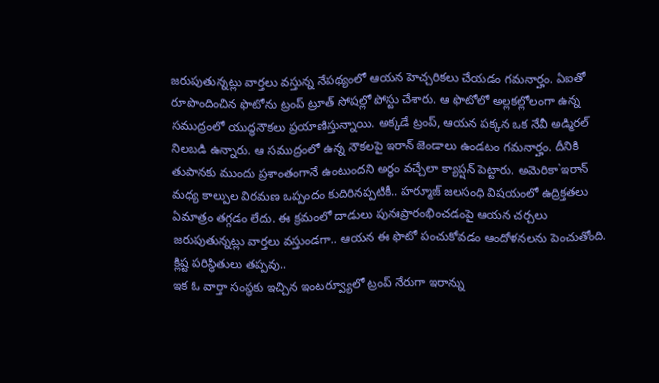జరుపుతున్నట్లు వార్తలు వస్తున్న నేపథ్యంలో ఆయన హెచ్చరికలు చేయడం గమనార్హం. ఏఐతో రూపొందించిన ఫొటోను ట్రంప్ ట్రూత్ సోషల్లో పోస్టు చేశారు. ఆ ఫొటోలో అల్లకల్లోలంగా ఉన్న సముద్రంలో యుద్ధనౌకలు ప్రయాణిస్తున్నాయి. అక్కడే ట్రంప్, ఆయన పక్కన ఒక నేవీ అడ్మిరల్ నిలబడి ఉన్నారు. ఆ సముద్రంలో ఉన్న నౌకలపై ఇరాన్ జెండాలు ఉండటం గమనార్హం. దీనికి తుపానకు ముందు ప్రశాంతంగానే ఉంటుందని అర్థం వచ్చేలా క్యాప్షన్ పెట్టారు. అమెరికా`ఇరాన్ మధ్య కాల్పుల విరమణ ఒప్పందం కుదిరినప్పటికీ.. హర్మూజ్ జలసంధి విషయంలో ఉద్రిక్తతలు ఏమాత్రం తగ్గడం లేదు. ఈ క్రమంలో దాడులు పునఃప్రారంభించడంపై ఆయన చర్చలు జరుపుతున్నట్లు వార్తలు వస్తుండగా.. ఆయన ఈ ఫొటో పంచుకోవడం ఆందోళనలను పెంచుతోంది.
క్లిష్ట పరిస్థితులు తప్పవు..
ఇక ఓ వార్తా సంస్థకు ఇచ్చిన ఇంటర్వ్యూలో ట్రంప్ నేరుగా ఇరాన్ను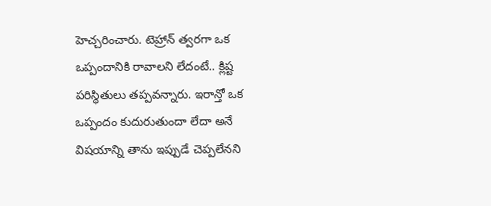హెచ్చరించారు. టెహ్రాన్ త్వరగా ఒక ఒప్పందానికి రావాలని లేదంటే.. క్లిష్ట పరిస్థితులు తప్పవన్నారు. ఇరాన్తో ఒక ఒప్పందం కుదురుతుందా లేదా అనే విషయాన్ని తాను ఇప్పుడే చెప్పలేనని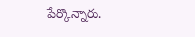పేర్కొన్నారు.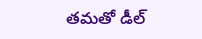తమతో డీల్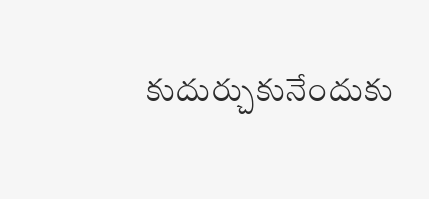కుదుర్చుకునేందుకు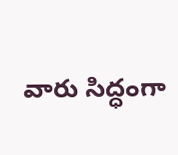వారు సిద్ధంగా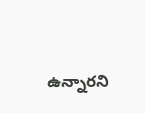ఉన్నారని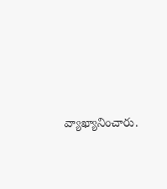వ్యాఖ్యానించారు.